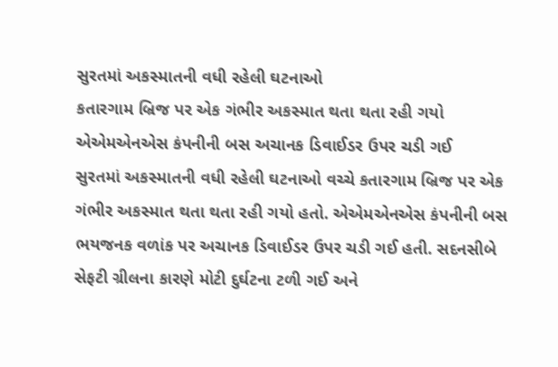સુરતમાં અકસ્માતની વધી રહેલી ઘટનાઓ
કતારગામ બ્રિજ પર એક ગંભીર અકસ્માત થતા થતા રહી ગયો
એએમએનએસ કંપનીની બસ અચાનક ડિવાઈડર ઉપર ચડી ગઈ
સુરતમાં અકસ્માતની વધી રહેલી ઘટનાઓ વચ્ચે કતારગામ બ્રિજ પર એક ગંભીર અકસ્માત થતા થતા રહી ગયો હતો. એએમએનએસ કંપનીની બસ ભયજનક વળાંક પર અચાનક ડિવાઈડર ઉપર ચડી ગઈ હતી. સદનસીબે સેફટી ગ્રીલના કારણે મોટી દુર્ઘટના ટળી ગઈ અને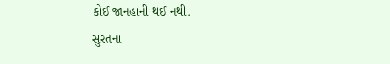કોઈ જાનહાની થઈ નથી.
સુરતના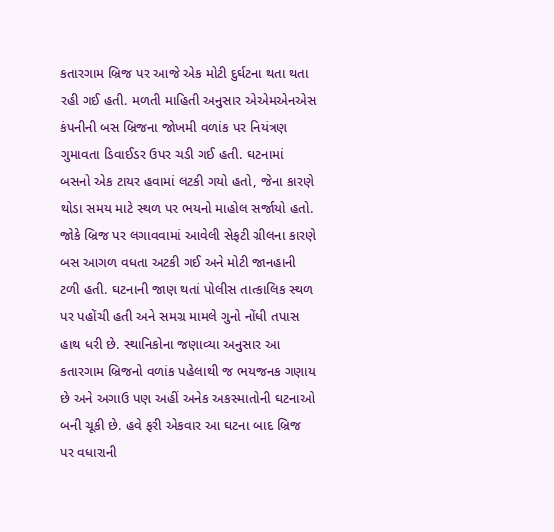કતારગામ બ્રિજ પર આજે એક મોટી દુર્ઘટના થતા થતા રહી ગઈ હતી. મળતી માહિતી અનુસાર એએમએનએસ કંપનીની બસ બ્રિજના જોખમી વળાંક પર નિયંત્રણ ગુમાવતા ડિવાઈડર ઉપર ચડી ગઈ હતી. ઘટનામાં બસનો એક ટાયર હવામાં લટકી ગયો હતો, જેના કારણે થોડા સમય માટે સ્થળ પર ભયનો માહોલ સર્જાયો હતો. જોકે બ્રિજ પર લગાવવામાં આવેલી સેફટી ગ્રીલના કારણે બસ આગળ વધતા અટકી ગઈ અને મોટી જાનહાની ટળી હતી. ઘટનાની જાણ થતાં પોલીસ તાત્કાલિક સ્થળ પર પહોંચી હતી અને સમગ્ર મામલે ગુનો નોંધી તપાસ હાથ ધરી છે. સ્થાનિકોના જણાવ્યા અનુસાર આ કતારગામ બ્રિજનો વળાંક પહેલાથી જ ભયજનક ગણાય છે અને અગાઉ પણ અહીં અનેક અકસ્માતોની ઘટનાઓ બની ચૂકી છે. હવે ફરી એકવાર આ ઘટના બાદ બ્રિજ પર વધારાની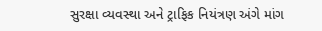સુરક્ષા વ્યવસ્થા અને ટ્રાફિક નિયંત્રણ અંગે માંગ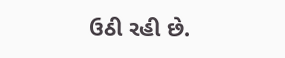ઉઠી રહી છે.